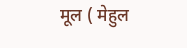मूल ( मेहुल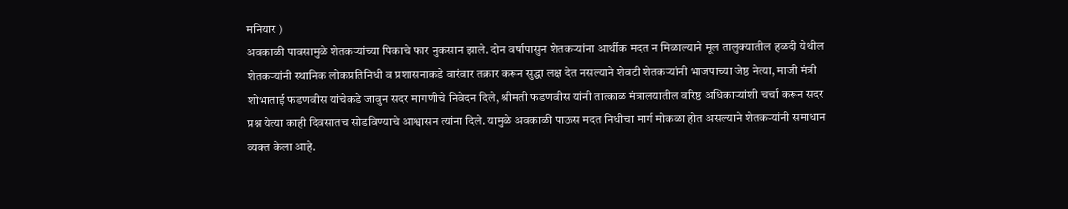मनियार )
अवकाळी पावसामुळे शेतकऱ्यांच्या पिकाचे फार नुकसान झाले. दोन वर्षापासुन शेतकऱ्यांना आर्थीक मदत न मिळाल्याने मूल तालुक्यातील हळदी येथील शेतकऱ्यांनी स्थानिक लोकप्रतिनिधी व प्रशासनाकडे वारंवार तक्रार करून सुद्धा लक्ष देत नसल्याने शेवटी शेतकऱ्यांनी भाजपाच्या जेष्ठ नेत्या, माजी मंत्री शोभाताई फडणवीस यांचेकडे जावुन सदर मागणीचे निवेदन दिले, श्रीमती फडणवीस यांनी तात्काळ मंत्रालयातील वरिष्ठ अधिकाऱ्यांशी चर्चा करून सदर प्रश्न येत्या काही दिवसातच सोडविण्याचे आश्वासन त्यांना दिले. यामुळे अवकाळी पाऊस मदत निधीचा मार्ग मोकळा होत असल्याने शेतकऱ्यांनी समाधान व्यक्त केला आहे.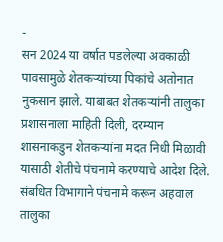-
सन 2024 या वर्षात पडलेल्या अवकाळी पावसामुळे शेतकऱ्यांच्या पिकांचे अतोनात नुकसान झाले. याबाबत शेतकऱ्यांनी तालुका प्रशासनाला माहिती दिली, दरम्यान शासनाकडुन शेतकऱ्यांना मदत निधी मिळावी यासाठी शेतीचे पंचनामे करण्याचे आदेश दिले. संबधित विभागाने पंचनामे करून अहवाल तालुका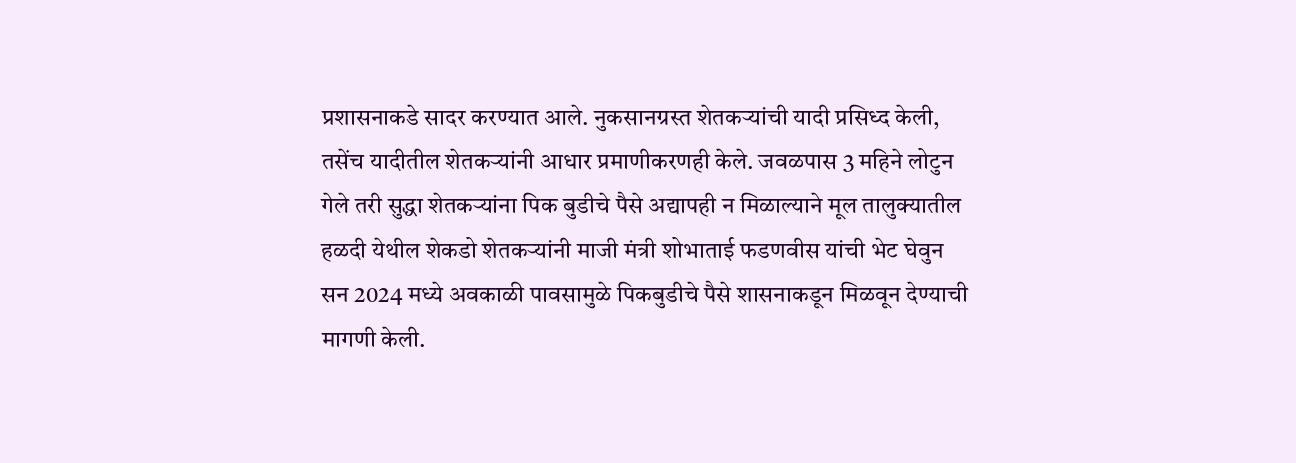प्रशासनाकडे सादर करण्यात आले. नुकसानग्रस्त शेतकऱ्यांची यादी प्रसिध्द केली, तसेंच यादीतील शेतकऱ्यांनी आधार प्रमाणीकरणही केले. जवळपास 3 महिने लोटुन गेले तरी सुद्धा शेतकऱ्यांना पिक बुडीचे पैसे अद्यापही न मिळाल्याने मूल तालुक्यातील हळदी येथील शेकडो शेतकऱ्यांनी माजी मंत्री शोभाताई फडणवीस यांची भेट घेवुन सन 2024 मध्ये अवकाळी पावसामुळे पिकबुडीचे पैसे शासनाकडून मिळवून देण्याची मागणी केली.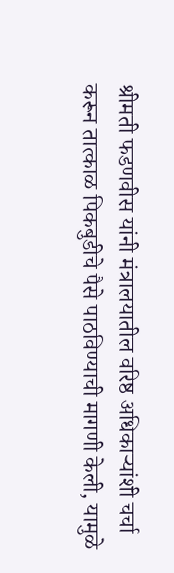श्रीमती फडणवीस यांनी मंत्रालयातील वरिष्ठ अधिकाऱ्यांशी चर्चा करून तात्काळ पिकबुडीचे पैसे पाठविण्याची मागणी केली, यामुळे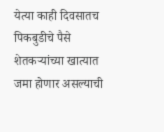येत्या काही दिवसातच पिकबुडीचे पैसे शेतकऱ्यांच्या खात्यात जमा होणार असल्याची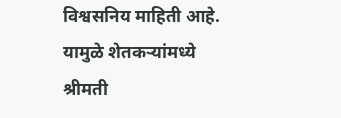विश्वसनिय माहिती आहे. यामुळे शेतकऱ्यांमध्ये श्रीमती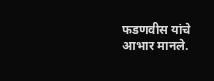फडणवीस यांचे आभार मानले.